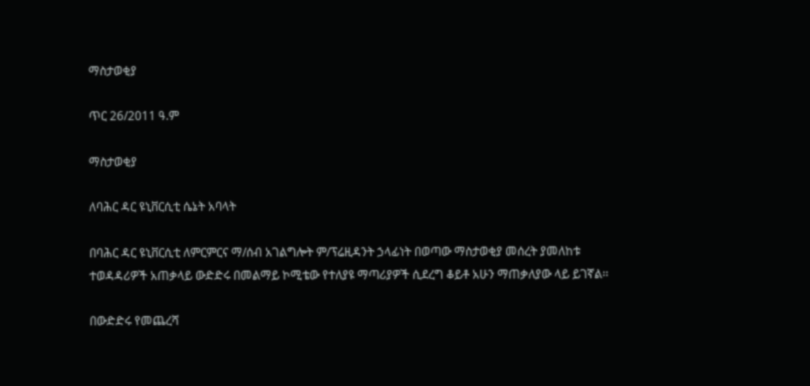ማስታወቂያ

ጥር 26/2011 ዓ.ም

ማስታወቂያ

ለባሕር ዳር ዩኒቨርሲቲ ሴኔት አባላት

በባሕር ዳር ዩኒቨርሲቲ ለምርምርና ማ/ሰብ አገልግሎት ም/ፕሬዚዳንት ኃላፊነት በወጣው ማስታወቂያ መሰረት ያመለከቱ ተወዳዳሪዎች አጠቃላይ ውድድሩ በመልማይ ኮሚቴው የተለያዩ ማጣሪያዎች ሲደረግ ቆይቶ አሁን ማጠቃለያው ላይ ይገኛል፡፡

በውድድሩ የመጨረሻ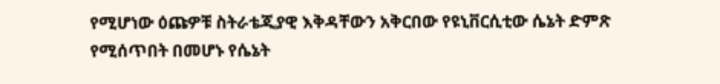የሚሆነው ዕጩዎቹ ስትራቴጂያዊ እቅዳቸውን አቅርበው የዩኒቨርሲቲው ሴኔት ድምጽ የሚሰጥበት በመሆኑ የሴኔት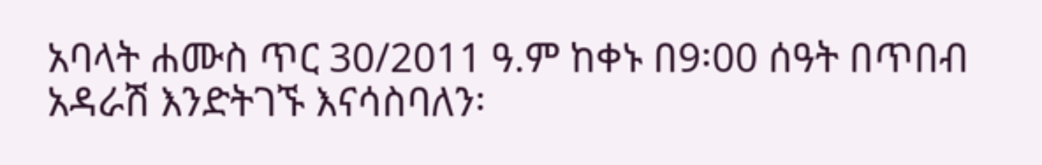አባላት ሐሙስ ጥር 30/2011 ዓ.ም ከቀኑ በ9፡00 ሰዓት በጥበብ አዳራሽ እንድትገኙ እናሳስባለን፡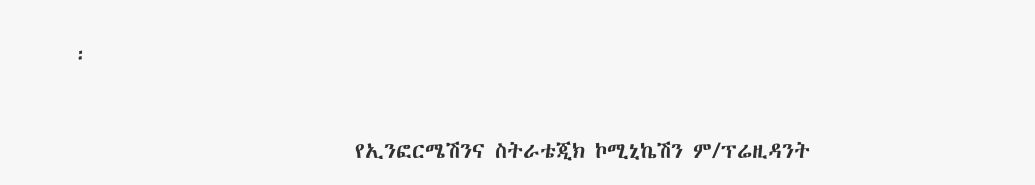፡



                            የኢንፎርሜሽንና ስትራቴጂክ ኮሚኒኬሽን ም/ፕሬዚዳንት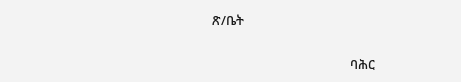ጽ/ቤት

                                              ባሕር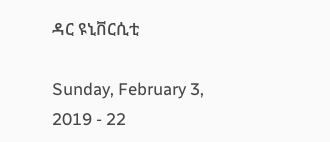ዳር ዩኒቨርሲቲ

Sunday, February 3, 2019 - 22